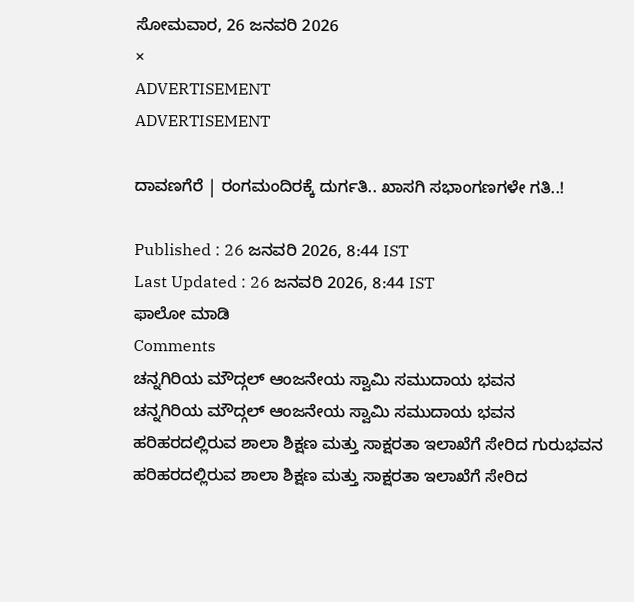ಸೋಮವಾರ, 26 ಜನವರಿ 2026
×
ADVERTISEMENT
ADVERTISEMENT

ದಾವಣಗೆರೆ | ರಂಗಮಂದಿರಕ್ಕೆ ದುರ್ಗತಿ.. ಖಾಸಗಿ ಸಭಾಂಗಣಗಳೇ ಗತಿ..!

Published : 26 ಜನವರಿ 2026, 8:44 IST
Last Updated : 26 ಜನವರಿ 2026, 8:44 IST
ಫಾಲೋ ಮಾಡಿ
Comments
ಚನ್ನಗಿರಿಯ ಮೌದ್ಗಲ್ ಆಂಜನೇಯ ಸ್ವಾಮಿ ಸಮುದಾಯ ಭವನ
ಚನ್ನಗಿರಿಯ ಮೌದ್ಗಲ್ ಆಂಜನೇಯ ಸ್ವಾಮಿ ಸಮುದಾಯ ಭವನ
ಹರಿಹರದಲ್ಲಿರುವ ಶಾಲಾ ಶಿಕ್ಷಣ ಮತ್ತು ಸಾಕ್ಷರತಾ ಇಲಾಖೆಗೆ ಸೇರಿದ ಗುರುಭವನ
ಹರಿಹರದಲ್ಲಿರುವ ಶಾಲಾ ಶಿಕ್ಷಣ ಮತ್ತು ಸಾಕ್ಷರತಾ ಇಲಾಖೆಗೆ ಸೇರಿದ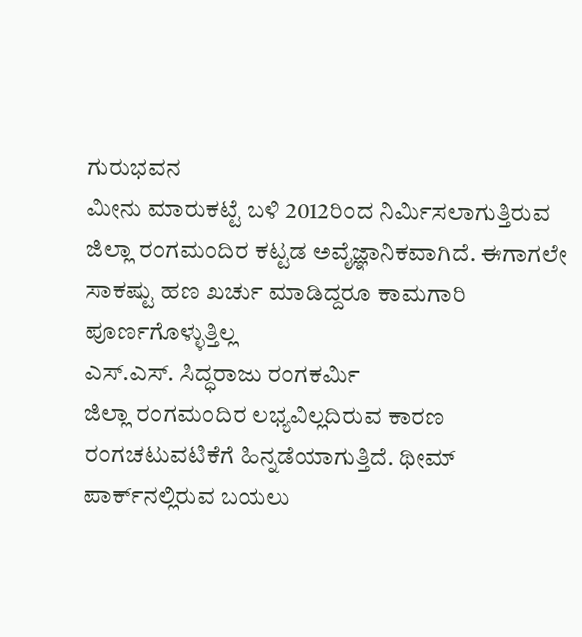ಗುರುಭವನ
ಮೀನು ಮಾರುಕಟ್ಟೆ ಬಳಿ 2012ರಿಂದ ನಿರ್ಮಿಸಲಾಗುತ್ತಿರುವ ಜಿಲ್ಲಾ ರಂಗಮಂದಿರ ಕಟ್ಟಡ ಅವೈಜ್ಞಾನಿಕವಾಗಿದೆ. ಈಗಾಗಲೇ ಸಾಕಷ್ಟು ಹಣ ಖರ್ಚು ಮಾಡಿದ್ದರೂ ಕಾಮಗಾರಿ ಪೂರ್ಣಗೊಳ್ಳುತ್ತಿಲ್ಲ
ಎಸ್.ಎಸ್‌. ಸಿದ್ಧರಾಜು ರಂಗಕರ್ಮಿ
ಜಿಲ್ಲಾ‌ ರಂಗಮಂದಿರ ಲಭ್ಯವಿಲ್ಲದಿರುವ ಕಾರಣ ರಂಗಚಟುವಟಿಕೆಗೆ ಹಿನ್ನಡೆಯಾಗುತ್ತಿದೆ. ಥೀಮ್ ಪಾರ್ಕ್‌ನಲ್ಲಿರುವ ಬಯಲು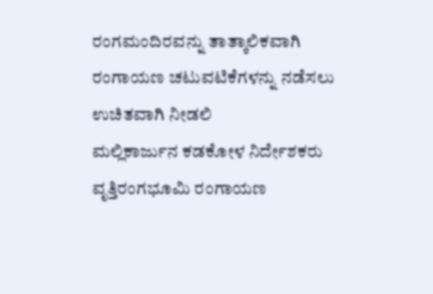ರಂಗಮಂದಿರವನ್ನು ತಾತ್ಕಾಲಿಕವಾಗಿ ರಂಗಾಯಣ ಚಟುವಟಿಕೆಗಳನ್ನು ನಡೆಸಲು ಉಚಿತವಾಗಿ ನೀಡಲಿ‌
ಮಲ್ಲಿಕಾರ್ಜುನ ಕಡಕೋಳ ನಿರ್ದೇಶಕರು ವೃತ್ತಿರಂಗಭೂಮಿ ರಂಗಾಯಣ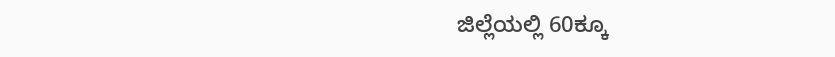ಜಿಲ್ಲೆಯಲ್ಲಿ 60ಕ್ಕೂ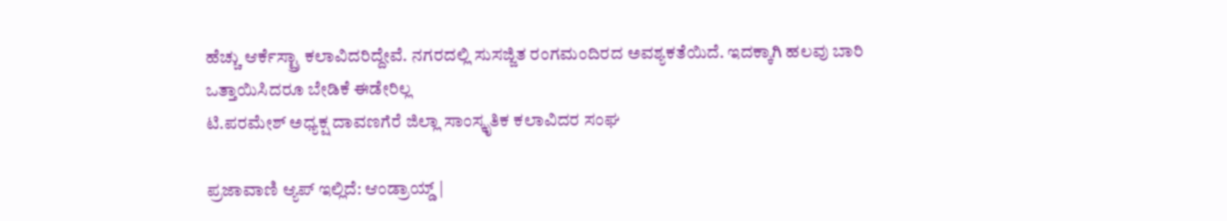ಹೆಚ್ಚು ಆರ್ಕೆಸ್ಟ್ರಾ ಕಲಾವಿದರಿದ್ದೇವೆ. ನಗರದಲ್ಲಿ ಸುಸಜ್ಜಿತ ರಂಗಮಂದಿರದ ಅವಶ್ಯಕತೆಯಿದೆ. ಇದಕ್ಕಾಗಿ ಹಲವು ಬಾರಿ ಒತ್ತಾಯಿಸಿದರೂ ಬೇಡಿಕೆ ಈಡೇರಿಲ್ಲ
ಟಿ.ಪರಮೇಶ್ ಅಧ್ಯಕ್ಷ ದಾವಣಗೆರೆ ಜಿಲ್ಲಾ ಸಾಂಸ್ಕೃತಿಕ ಕಲಾವಿದರ ಸಂಘ

ಪ್ರಜಾವಾಣಿ ಆ್ಯಪ್ ಇಲ್ಲಿದೆ: ಆಂಡ್ರಾಯ್ಡ್ |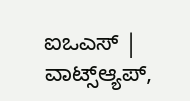ಐಒಎಸ್ | ವಾಟ್ಸ್ಆ್ಯಪ್,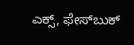ಎಕ್ಸ್, ಫೇಸ್‌ಬುಕ್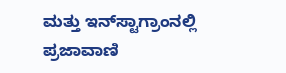ಮತ್ತು ಇನ್‌ಸ್ಟಾಗ್ರಾಂನಲ್ಲಿ ಪ್ರಜಾವಾಣಿ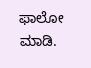ಫಾಲೋ ಮಾಡಿ.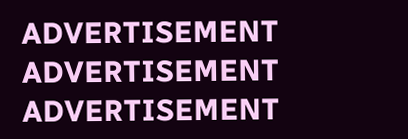ADVERTISEMENT
ADVERTISEMENT
ADVERTISEMENT